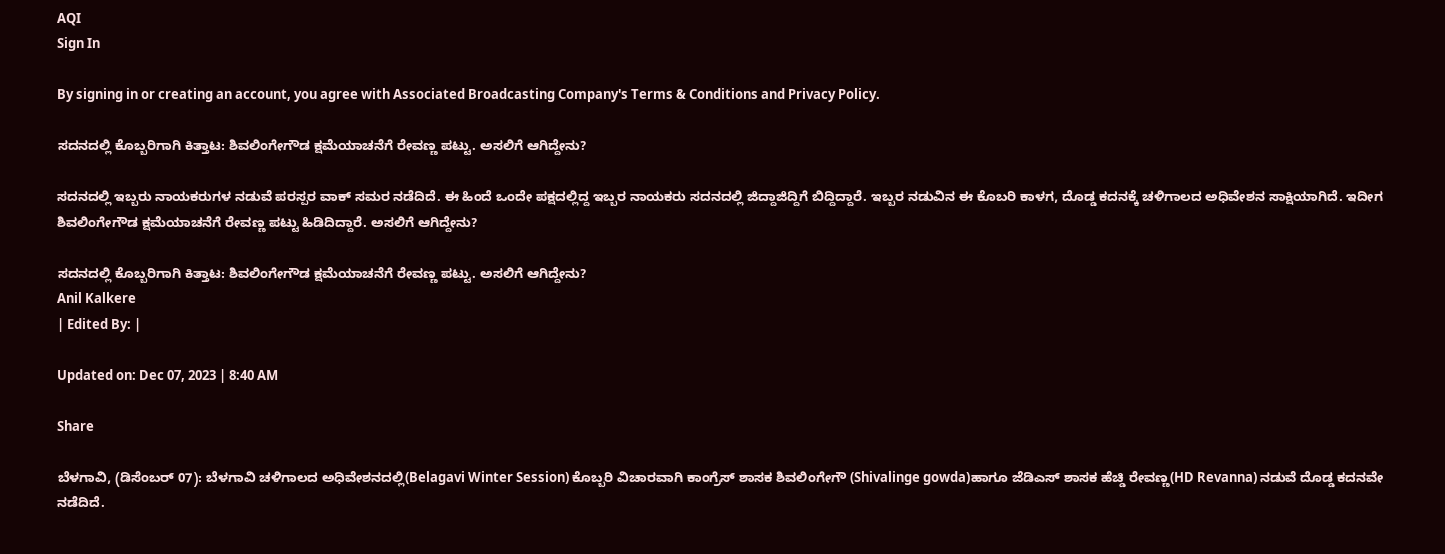AQI
Sign In

By signing in or creating an account, you agree with Associated Broadcasting Company's Terms & Conditions and Privacy Policy.

ಸದನದಲ್ಲಿ ಕೊಬ್ಬರಿಗಾಗಿ ಕಿತ್ತಾಟ: ಶಿವಲಿಂಗೇಗೌಡ ಕ್ಷಮೆಯಾಚನೆಗೆ ರೇವಣ್ಣ ಪಟ್ಟು. ಅಸಲಿಗೆ ಆಗಿದ್ದೇನು?

ಸದನದಲ್ಲಿ ಇಬ್ಬರು ನಾಯಕರುಗಳ ನಡುವೆ ಪರಸ್ಪರ ವಾಕ್ ಸಮರ ನಡೆದಿದೆ. ಈ ಹಿಂದೆ ಒಂದೇ ಪಕ್ಷದಲ್ಲಿದ್ದ ಇಬ್ಬರ ನಾಯಕರು ಸದನದಲ್ಲಿ ಜಿದ್ದಾಜಿದ್ದಿಗೆ ಬಿದ್ದಿದ್ದಾರೆ. ಇಬ್ಬರ ನಡುವಿನ ಈ ಕೊಬರಿ ಕಾಳಗ, ದೊಡ್ಡ ಕದನಕ್ಕೆ ಚಳಿಗಾಲದ ಅಧಿವೇಶನ ಸಾಕ್ಷಿಯಾಗಿದೆ. ಇದೀಗ ಶಿವಲಿಂಗೇಗೌಡ ಕ್ಷಮೆಯಾಚನೆಗೆ ರೇವಣ್ಣ ಪಟ್ಟು ಹಿಡಿದಿದ್ದಾರೆ. ಅಸಲಿಗೆ ಆಗಿದ್ದೇನು?

ಸದನದಲ್ಲಿ ಕೊಬ್ಬರಿಗಾಗಿ ಕಿತ್ತಾಟ: ಶಿವಲಿಂಗೇಗೌಡ ಕ್ಷಮೆಯಾಚನೆಗೆ ರೇವಣ್ಣ ಪಟ್ಟು. ಅಸಲಿಗೆ ಆಗಿದ್ದೇನು?
Anil Kalkere
| Edited By: |

Updated on: Dec 07, 2023 | 8:40 AM

Share

ಬೆಳಗಾವಿ, (ಡಿಸೆಂಬರ್ 07): ಬೆಳಗಾವಿ ಚಳಿಗಾಲದ ಅಧಿವೇಶನದಲ್ಲಿ(Belagavi Winter Session) ಕೊಬ್ಬರಿ ವಿಚಾರವಾಗಿ ಕಾಂಗ್ರೆಸ್ ಶಾಸಕ ಶಿವಲಿಂಗೇಗೌ (Shivalinge gowda)ಹಾಗೂ ಜೆಡಿಎಸ್ ಶಾಸಕ ಹೆಚ್ಡಿ ರೇವಣ್ಣ(HD Revanna) ನಡುವೆ ದೊಡ್ಡ ಕದನವೇ ನಡೆದಿದೆ.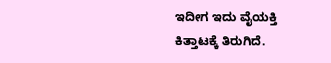ಇದೀಗ ಇದು ವೈಯಕ್ತಿ ಕಿತ್ತಾಟಕ್ಕೆ ತಿರುಗಿದೆ.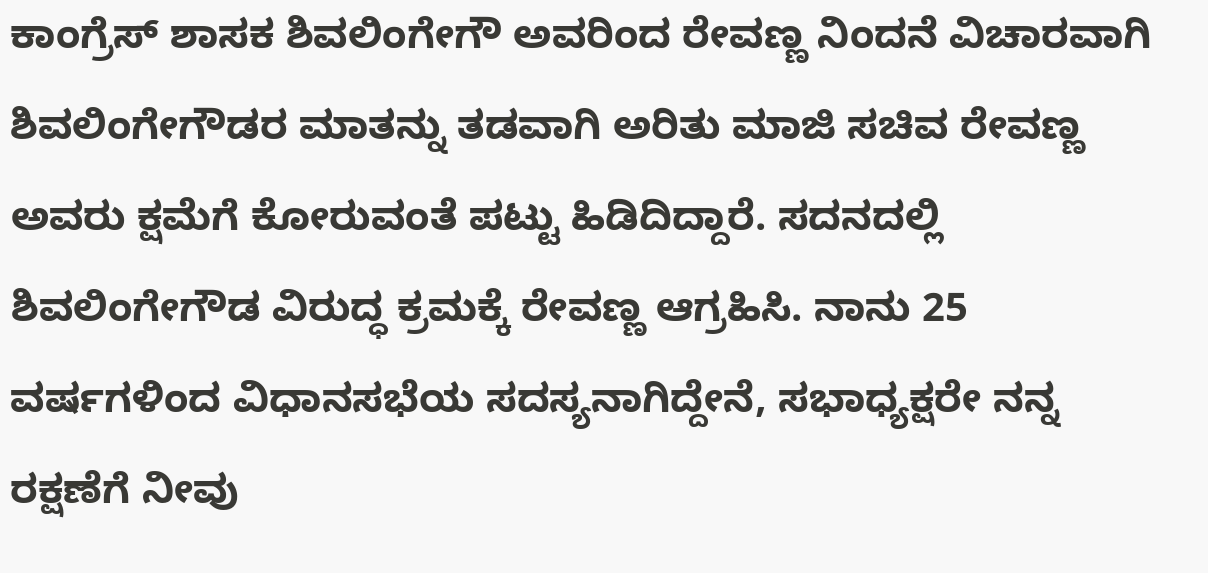ಕಾಂಗ್ರೆಸ್ ಶಾಸಕ ಶಿವಲಿಂಗೇಗೌ ಅವರಿಂದ ರೇವಣ್ಣ ನಿಂದನೆ ವಿಚಾರವಾಗಿ ಶಿವಲಿಂಗೇಗೌಡರ ಮಾತನ್ನು ತಡವಾಗಿ ಅರಿತು ಮಾಜಿ ಸಚಿವ ರೇವಣ್ಣ ಅವರು ಕ್ಷಮೆಗೆ ಕೋರುವಂತೆ ಪಟ್ಟು ಹಿಡಿದಿದ್ದಾರೆ. ಸದನದಲ್ಲಿ ಶಿವಲಿಂಗೇಗೌಡ ವಿರುದ್ಧ ಕ್ರಮಕ್ಕೆ ರೇವಣ್ಣ ಆಗ್ರಹಿಸಿ. ನಾನು 25 ವರ್ಷಗಳಿಂದ ವಿಧಾನಸಭೆಯ ಸದಸ್ಯನಾಗಿದ್ದೇನೆ, ಸಭಾಧ್ಯಕ್ಷರೇ ನನ್ನ ರಕ್ಷಣೆಗೆ ನೀವು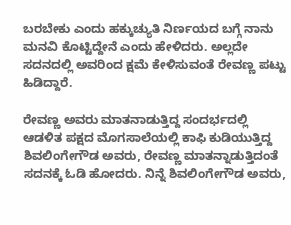ಬರಬೇಕು ಎಂದು ಹಕ್ಕುಚ್ಯುತಿ ನಿರ್ಣಯದ ಬಗ್ಗೆ ನಾನು ಮನವಿ ಕೊಟ್ಟಿದ್ದೇನೆ ಎಂದು ಹೇಳಿದರು. ಅಲ್ಲದೇ ಸದನದಲ್ಲಿ ಅವರಿಂದ ಕ್ಷಮೆ ಕೇಳಿಸುವಂತೆ ರೇವಣ್ಣ ಪಟ್ಟು ಹಿಡಿದ್ದಾರೆ.

ರೇವಣ್ಣ ಅವರು ಮಾತನಾಡುತ್ತಿದ್ದ ಸಂದರ್ಭದಲ್ಲಿ ಆಡಳಿತ ಪಕ್ಷದ ಮೊಗಸಾಲೆಯಲ್ಲಿ ಕಾಫಿ ಕುಡಿಯುತ್ತಿದ್ದ ಶಿವಲಿಂಗೇಗೌಡ ಅವರು, ರೇವಣ್ಣ ಮಾತನ್ನಾಡುತ್ತಿದಂತೆ ಸದನಕ್ಕೆ ಓಡಿ ಹೋದರು. ನಿನ್ನೆ ಶಿವಲಿಂಗೇಗೌಡ ಅವರು,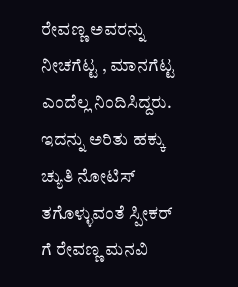ರೇವಣ್ಣ ಅವರನ್ನು ನೀಚಗೆಟ್ಟ , ಮಾನಗೆಟ್ಟ ಎಂದೆಲ್ಲ ನಿಂದಿಸಿದ್ದರು. ಇದನ್ನು ಅರಿತು ಹಕ್ಕು ಚ್ಯುತಿ ನೋಟಿಸ್ ತಗೊಳ್ಳುವಂತೆ ಸ್ಪೀಕರ್ ಗೆ ರೇವಣ್ಣ ಮನವಿ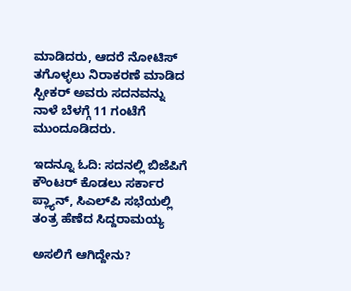ಮಾಡಿದರು, ಆದರೆ ನೋಟಿಸ್ ತಗೊಳ್ಳಲು ನಿರಾಕರಣೆ ಮಾಡಿದ ಸ್ಪೀಕರ್ ಅವರು ಸದನವನ್ನು ನಾಳೆ ಬೆಳಗ್ಗೆ 11 ಗಂಟೆಗೆ ಮುಂದೂಡಿದರು.

ಇದನ್ನೂ ಓದಿ: ಸದನಲ್ಲಿ ಬಿಜೆಪಿಗೆ ಕೌಂಟರ್ ಕೊಡಲು ಸರ್ಕಾರ ಪ್ಲ್ಯಾನ್, ಸಿಎಲ್‌ಪಿ ಸಭೆಯಲ್ಲಿ ತಂತ್ರ ಹೆಣೆದ ಸಿದ್ದರಾಮಯ್ಯ

ಅಸಲಿಗೆ ಆಗಿದ್ದೇನು?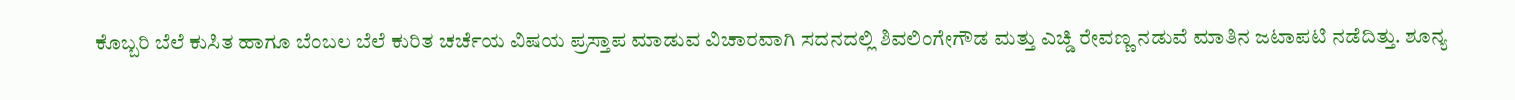ಕೊಬ್ಬರಿ ಬೆಲೆ ಕುಸಿತ ಹಾಗೂ ಬೆಂಬಲ ಬೆಲೆ ಕುರಿತ ಚರ್ಚೆಯ ವಿಷಯ ಪ್ರಸ್ತಾಪ ಮಾಡುವ ವಿಚಾರವಾಗಿ ಸದನದಲ್ಲಿ ಶಿವಲಿಂಗೇಗೌಡ ಮತ್ತು ಎಚ್ಡಿ ರೇವಣ್ಣ ನಡುವೆ ಮಾತಿನ ಜಟಾಪಟಿ ನಡೆದಿತ್ತು. ಶೂನ್ಯ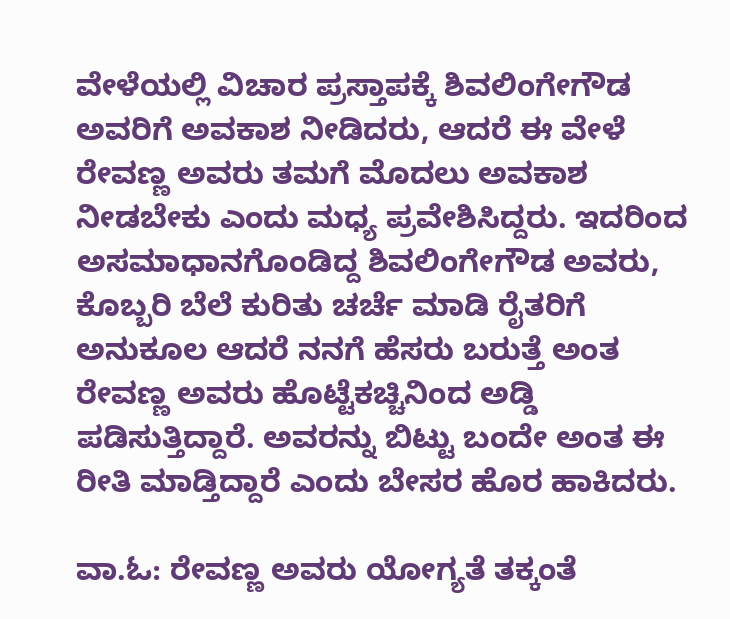ವೇಳೆಯಲ್ಲಿ ವಿಚಾರ ಪ್ರಸ್ತಾಪಕ್ಕೆ ಶಿವಲಿಂಗೇಗೌಡ ಅವರಿಗೆ ಅವಕಾಶ ನೀಡಿದರು, ಆದರೆ ಈ ವೇಳೆ ರೇವಣ್ಣ ಅವರು ತಮಗೆ ಮೊದಲು ಅವಕಾಶ ನೀಡಬೇಕು ಎಂದು ಮಧ್ಯ ಪ್ರವೇಶಿಸಿದ್ದರು. ಇದರಿಂದ ಅಸಮಾಧಾನಗೊಂಡಿದ್ದ ಶಿವಲಿಂಗೇಗೌಡ ಅವರು, ಕೊಬ್ಬರಿ ಬೆಲೆ ಕುರಿತು ಚರ್ಚೆ ಮಾಡಿ ರೈತರಿಗೆ ಅನುಕೂಲ ಆದರೆ ನನಗೆ ಹೆಸರು ಬರುತ್ತೆ ಅಂತ ರೇವಣ್ಣ ಅವರು ಹೊಟ್ಟೆಕಚ್ಚಿನಿಂದ ಅಡ್ಡಿ ಪಡಿಸುತ್ತಿದ್ದಾರೆ. ಅವರನ್ನು ಬಿಟ್ಟು ಬಂದೇ ಅಂತ ಈ ರೀತಿ ಮಾಡ್ತಿದ್ದಾರೆ ಎಂದು ಬೇಸರ ಹೊರ ಹಾಕಿದರು.

ವಾ.ಓ: ರೇವಣ್ಣ ಅವರು ಯೋಗ್ಯತೆ ತಕ್ಕಂತೆ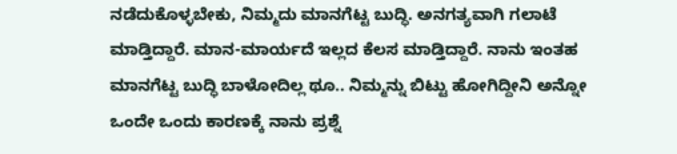ನಡೆದುಕೊಳ್ಳಬೇಕು, ನಿಮ್ಮದು ಮಾನಗೆಟ್ಟ ಬುದ್ಧಿ. ಅನಗತ್ಯವಾಗಿ ಗಲಾಟೆ ಮಾಡ್ತಿದ್ದಾರೆ. ಮಾನ-ಮಾರ್ಯದೆ ಇಲ್ಲದ ಕೆಲಸ ಮಾಡ್ತಿದ್ದಾರೆ. ನಾನು ಇಂತಹ ಮಾನಗೆಟ್ಟ ಬುದ್ಧಿ ಬಾಳೋದಿಲ್ಲ ಥೂ.. ನಿಮ್ಮನ್ನು ಬಿಟ್ಟು ಹೋಗಿದ್ದೀನಿ ಅನ್ನೋ ಒಂದೇ ಒಂದು ಕಾರಣಕ್ಕೆ ನಾನು ಪ್ರಶ್ನೆ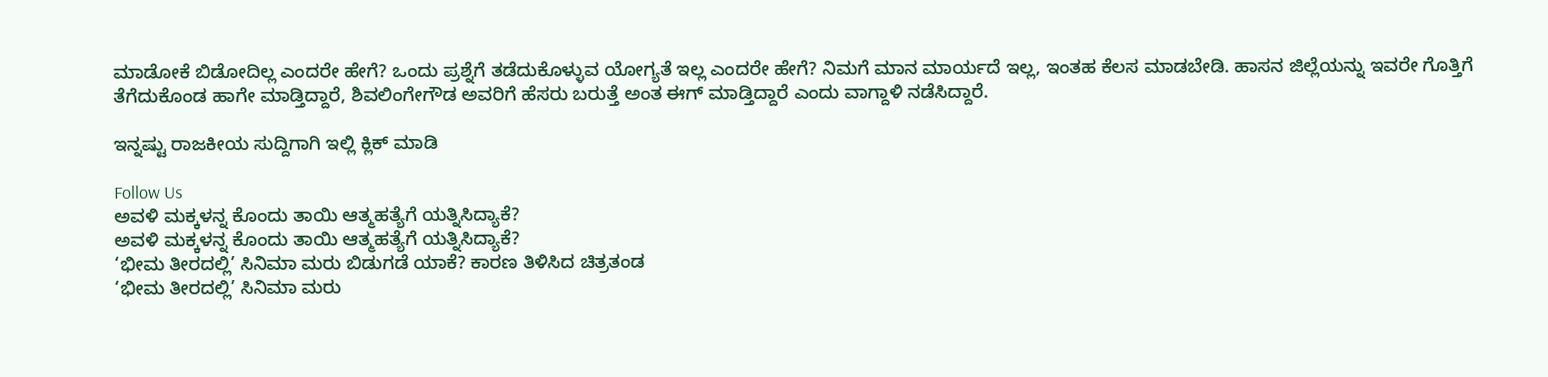ಮಾಡೋಕೆ ಬಿಡೋದಿಲ್ಲ ಎಂದರೇ ಹೇಗೆ? ಒಂದು ಪ್ರಶ್ನೆಗೆ ತಡೆದುಕೊಳ್ಳುವ ಯೋಗ್ಯತೆ ಇಲ್ಲ ಎಂದರೇ ಹೇಗೆ? ನಿಮಗೆ ಮಾನ ಮಾರ್ಯದೆ ಇಲ್ಲ, ಇಂತಹ ಕೆಲಸ ಮಾಡಬೇಡಿ. ಹಾಸನ ಜಿಲ್ಲೆಯನ್ನು ಇವರೇ ಗೊತ್ತಿಗೆ ತೆಗೆದುಕೊಂಡ ಹಾಗೇ ಮಾಡ್ತಿದ್ದಾರೆ, ಶಿವಲಿಂಗೇಗೌಡ ಅವರಿಗೆ ಹೆಸರು ಬರುತ್ತೆ ಅಂತ ಈಗ್ ಮಾಡ್ತಿದ್ದಾರೆ ಎಂದು ವಾಗ್ದಾಳಿ ನಡೆಸಿದ್ದಾರೆ.

ಇನ್ನಷ್ಟು ರಾಜಕೀಯ ಸುದ್ದಿಗಾಗಿ ಇಲ್ಲಿ ಕ್ಲಿಕ್ ಮಾಡಿ

Follow Us
ಅವಳಿ ಮಕ್ಕಳನ್ನ ಕೊಂದು ತಾಯಿ ಆತ್ಮಹತ್ಯೆಗೆ ಯತ್ನಿಸಿದ್ಯಾಕೆ?
ಅವಳಿ ಮಕ್ಕಳನ್ನ ಕೊಂದು ತಾಯಿ ಆತ್ಮಹತ್ಯೆಗೆ ಯತ್ನಿಸಿದ್ಯಾಕೆ?
‘ಭೀಮ ತೀರದಲ್ಲಿ’ ಸಿನಿಮಾ ಮರು ಬಿಡುಗಡೆ ಯಾಕೆ? ಕಾರಣ ತಿಳಿಸಿದ ಚಿತ್ರತಂಡ
‘ಭೀಮ ತೀರದಲ್ಲಿ’ ಸಿನಿಮಾ ಮರು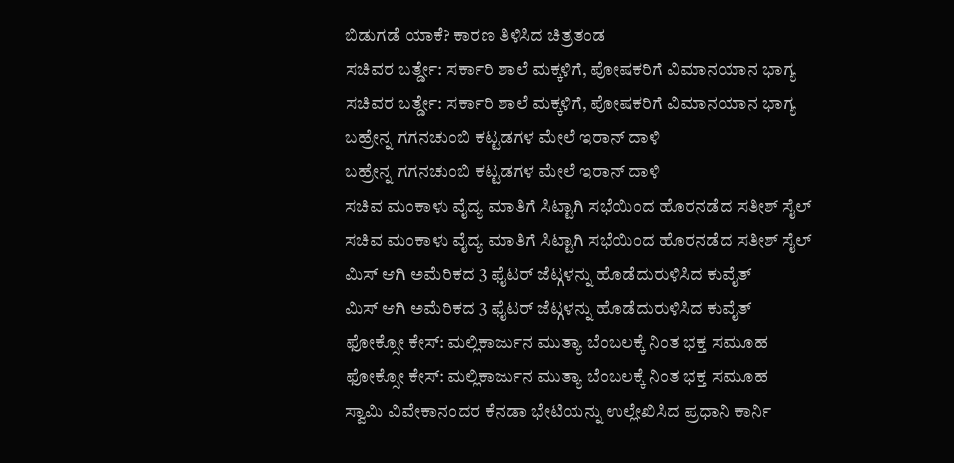ಬಿಡುಗಡೆ ಯಾಕೆ? ಕಾರಣ ತಿಳಿಸಿದ ಚಿತ್ರತಂಡ
ಸಚಿವರ ಬರ್ತ್ಡೇ: ಸರ್ಕಾರಿ ಶಾಲೆ ಮಕ್ಕಳಿಗೆ, ಪೋಷಕರಿಗೆ ವಿಮಾನಯಾನ ಭಾಗ್ಯ
ಸಚಿವರ ಬರ್ತ್ಡೇ: ಸರ್ಕಾರಿ ಶಾಲೆ ಮಕ್ಕಳಿಗೆ, ಪೋಷಕರಿಗೆ ವಿಮಾನಯಾನ ಭಾಗ್ಯ
ಬಹ್ರೇನ್ನ ಗಗನಚುಂಬಿ ಕಟ್ಟಡಗಳ ಮೇಲೆ ಇರಾನ್ ದಾಳಿ
ಬಹ್ರೇನ್ನ ಗಗನಚುಂಬಿ ಕಟ್ಟಡಗಳ ಮೇಲೆ ಇರಾನ್ ದಾಳಿ
ಸಚಿವ ಮಂಕಾಳು ವೈದ್ಯ ಮಾತಿಗೆ ಸಿಟ್ಟಾಗಿ ಸಭೆಯಿಂದ ಹೊರನಡೆದ ಸತೀಶ್ ಸೈಲ್
ಸಚಿವ ಮಂಕಾಳು ವೈದ್ಯ ಮಾತಿಗೆ ಸಿಟ್ಟಾಗಿ ಸಭೆಯಿಂದ ಹೊರನಡೆದ ಸತೀಶ್ ಸೈಲ್
ಮಿಸ್ ಆಗಿ ಅಮೆರಿಕದ 3 ಫೈಟರ್ ಜೆಟ್ಗಳನ್ನು ಹೊಡೆದುರುಳಿಸಿದ ಕುವೈತ್
ಮಿಸ್ ಆಗಿ ಅಮೆರಿಕದ 3 ಫೈಟರ್ ಜೆಟ್ಗಳನ್ನು ಹೊಡೆದುರುಳಿಸಿದ ಕುವೈತ್
ಫೋಕ್ಸೋ ಕೇಸ್: ಮಲ್ಲಿಕಾರ್ಜುನ ಮುತ್ಯಾ ಬೆಂಬಲಕ್ಕೆ ನಿಂತ ಭಕ್ತ ಸಮೂಹ
ಫೋಕ್ಸೋ ಕೇಸ್: ಮಲ್ಲಿಕಾರ್ಜುನ ಮುತ್ಯಾ ಬೆಂಬಲಕ್ಕೆ ನಿಂತ ಭಕ್ತ ಸಮೂಹ
ಸ್ವಾಮಿ ವಿವೇಕಾನಂದರ ಕೆನಡಾ ಭೇಟಿಯನ್ನು ಉಲ್ಲೇಖಿಸಿದ ಪ್ರಧಾನಿ ಕಾರ್ನಿ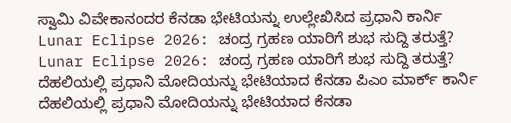ಸ್ವಾಮಿ ವಿವೇಕಾನಂದರ ಕೆನಡಾ ಭೇಟಿಯನ್ನು ಉಲ್ಲೇಖಿಸಿದ ಪ್ರಧಾನಿ ಕಾರ್ನಿ
Lunar Eclipse 2026: ಚಂದ್ರ ಗ್ರಹಣ ಯಾರಿಗೆ ಶುಭ ಸುದ್ದಿ ತರುತ್ತೆ?
Lunar Eclipse 2026: ಚಂದ್ರ ಗ್ರಹಣ ಯಾರಿಗೆ ಶುಭ ಸುದ್ದಿ ತರುತ್ತೆ?
ದೆಹಲಿಯಲ್ಲಿ ಪ್ರಧಾನಿ ಮೋದಿಯನ್ನು ಭೇಟಿಯಾದ ಕೆನಡಾ ಪಿಎಂ ಮಾರ್ಕ್ ಕಾರ್ನಿ
ದೆಹಲಿಯಲ್ಲಿ ಪ್ರಧಾನಿ ಮೋದಿಯನ್ನು ಭೇಟಿಯಾದ ಕೆನಡಾ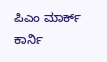ಪಿಎಂ ಮಾರ್ಕ್ ಕಾರ್ನಿ